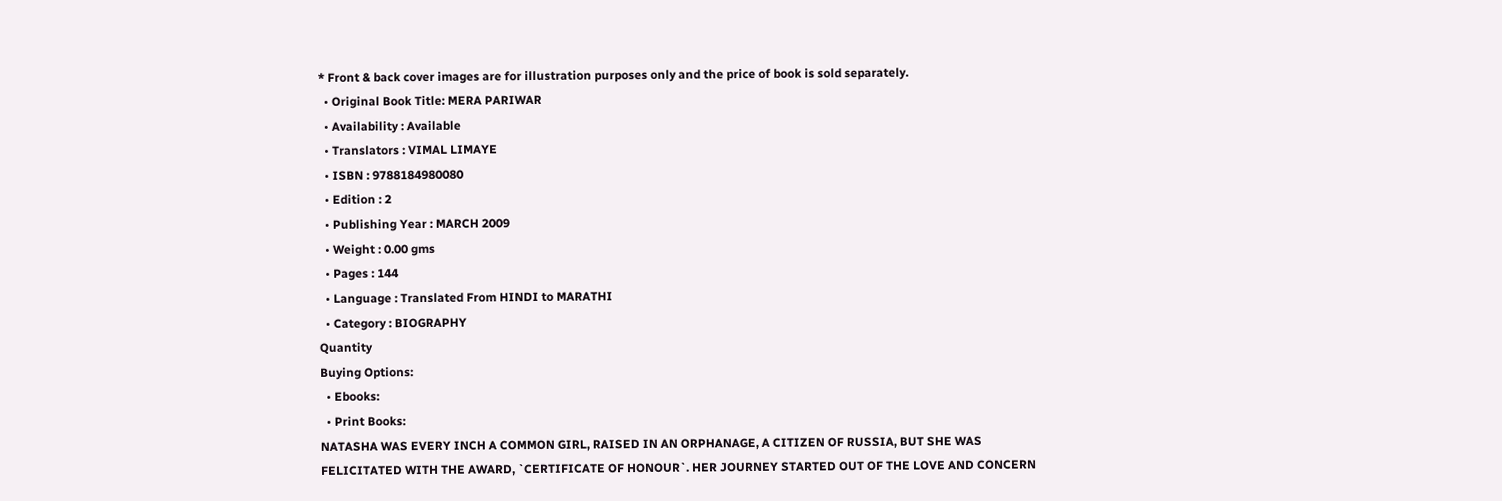* Front & back cover images are for illustration purposes only and the price of book is sold separately.
  • Original Book Title: MERA PARIWAR
  • Availability : Available
  • Translators : VIMAL LIMAYE
  • ISBN : 9788184980080
  • Edition : 2
  • Publishing Year : MARCH 2009
  • Weight : 0.00 gms
  • Pages : 144
  • Language : Translated From HINDI to MARATHI
  • Category : BIOGRAPHY
Quantity
Buying Options:
  • Ebooks:
  • Print Books:
NATASHA WAS EVERY INCH A COMMON GIRL, RAISED IN AN ORPHANAGE, A CITIZEN OF RUSSIA, BUT SHE WAS FELICITATED WITH THE AWARD, `CERTIFICATE OF HONOUR`. HER JOURNEY STARTED OUT OF THE LOVE AND CONCERN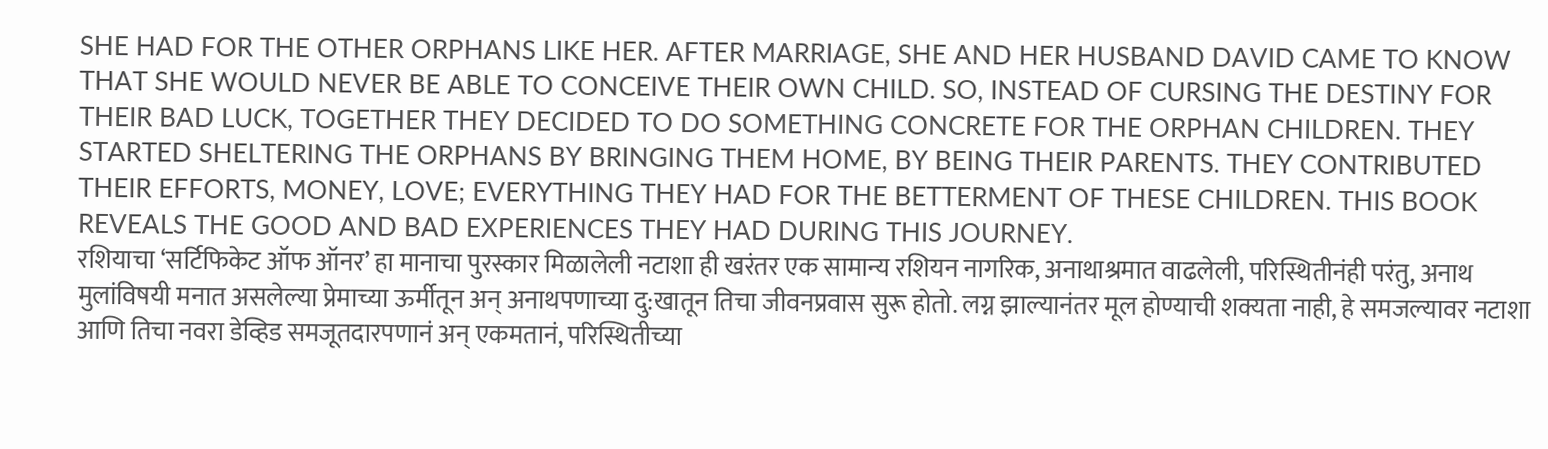SHE HAD FOR THE OTHER ORPHANS LIKE HER. AFTER MARRIAGE, SHE AND HER HUSBAND DAVID CAME TO KNOW THAT SHE WOULD NEVER BE ABLE TO CONCEIVE THEIR OWN CHILD. SO, INSTEAD OF CURSING THE DESTINY FOR THEIR BAD LUCK, TOGETHER THEY DECIDED TO DO SOMETHING CONCRETE FOR THE ORPHAN CHILDREN. THEY STARTED SHELTERING THE ORPHANS BY BRINGING THEM HOME, BY BEING THEIR PARENTS. THEY CONTRIBUTED THEIR EFFORTS, MONEY, LOVE; EVERYTHING THEY HAD FOR THE BETTERMENT OF THESE CHILDREN. THIS BOOK REVEALS THE GOOD AND BAD EXPERIENCES THEY HAD DURING THIS JOURNEY.
रशियाचा ‘सर्टिफिकेट ऑफ ऑनर’ हा मानाचा पुरस्कार मिळालेली नटाशा ही खरंतर एक सामान्य रशियन नागरिक, अनाथाश्रमात वाढलेली, परिस्थितीनंही परंतु, अनाथ मुलांविषयी मनात असलेल्या प्रेमाच्या ऊर्मीतून अन् अनाथपणाच्या दु:खातून तिचा जीवनप्रवास सुरू होतो. लग्न झाल्यानंतर मूल होण्याची शक्यता नाही, हे समजल्यावर नटाशा आणि तिचा नवरा डेव्हिड समजूतदारपणानं अन् एकमतानं, परिस्थितीच्या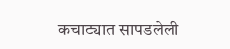कचाट्यात सापडलेली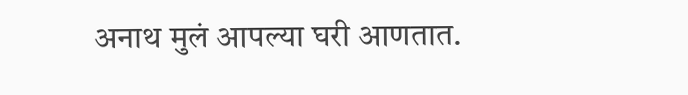अनाथ मुलं आपल्या घरी आणतात.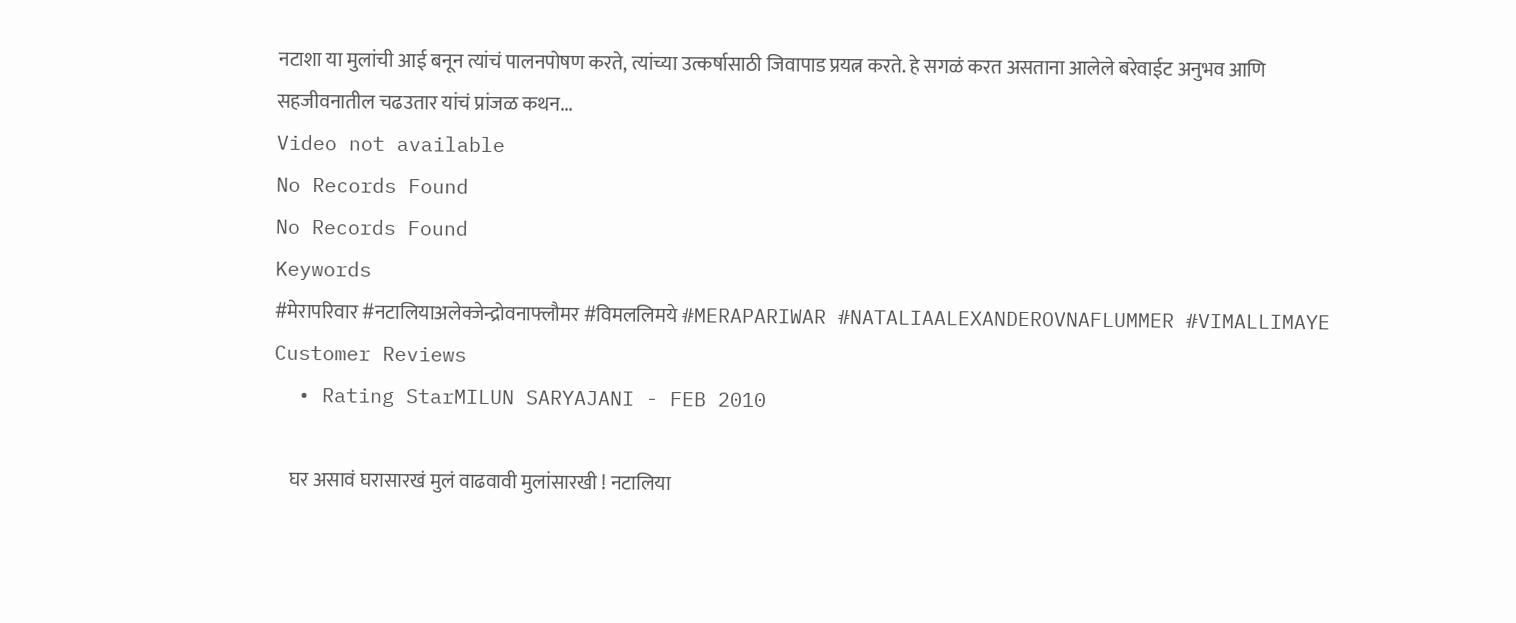नटाशा या मुलांची आई बनून त्यांचं पालनपोषण करते, त्यांच्या उत्कर्षासाठी जिवापाड प्रयत्न करते. हे सगळं करत असताना आलेले बरेवाईट अनुभव आणि सहजीवनातील चढउतार यांचं प्रांजळ कथन...
Video not available
No Records Found
No Records Found
Keywords
#मेरापरिवार #नटालियाअलेक्जेन्द्रोवनाफ्लौमर #विमललिमये #MERAPARIWAR #NATALIAALEXANDEROVNAFLUMMER #VIMALLIMAYE
Customer Reviews
  • Rating StarMILUN SARYAJANI - FEB 2010

    घर असावं घरासारखं मुलं वाढवावी मुलांसारखी ! नटालिया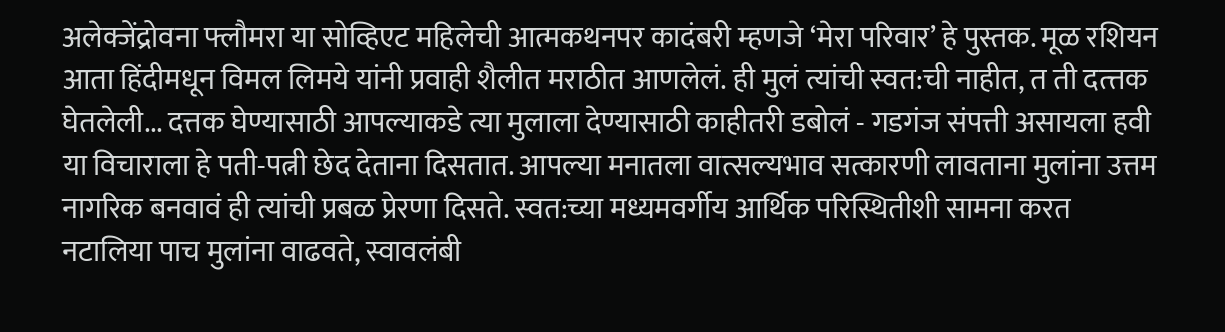अलेक्जेंद्रोवना फ्लौमरा या सोव्हिएट महिलेची आत्मकथनपर कादंबरी म्हणजे ‘मेरा परिवार’ हे पुस्तक. मूळ रशियन आता हिंदीमधून विमल लिमये यांनी प्रवाही शैलीत मराठीत आणलेलं. ही मुलं त्यांची स्वत:ची नाहीत, त ती दत्त्तक घेतलेली... दत्तक घेण्यासाठी आपल्याकडे त्या मुलाला देण्यासाठी काहीतरी डबोलं - गडगंज संपत्ती असायला हवी या विचाराला हे पती-पत्नी छेद देताना दिसतात. आपल्या मनातला वात्सल्यभाव सत्कारणी लावताना मुलांना उत्तम नागरिक बनवावं ही त्यांची प्रबळ प्रेरणा दिसते. स्वत:च्या मध्यमवर्गीय आर्थिक परिस्थितीशी सामना करत नटालिया पाच मुलांना वाढवते, स्वावलंबी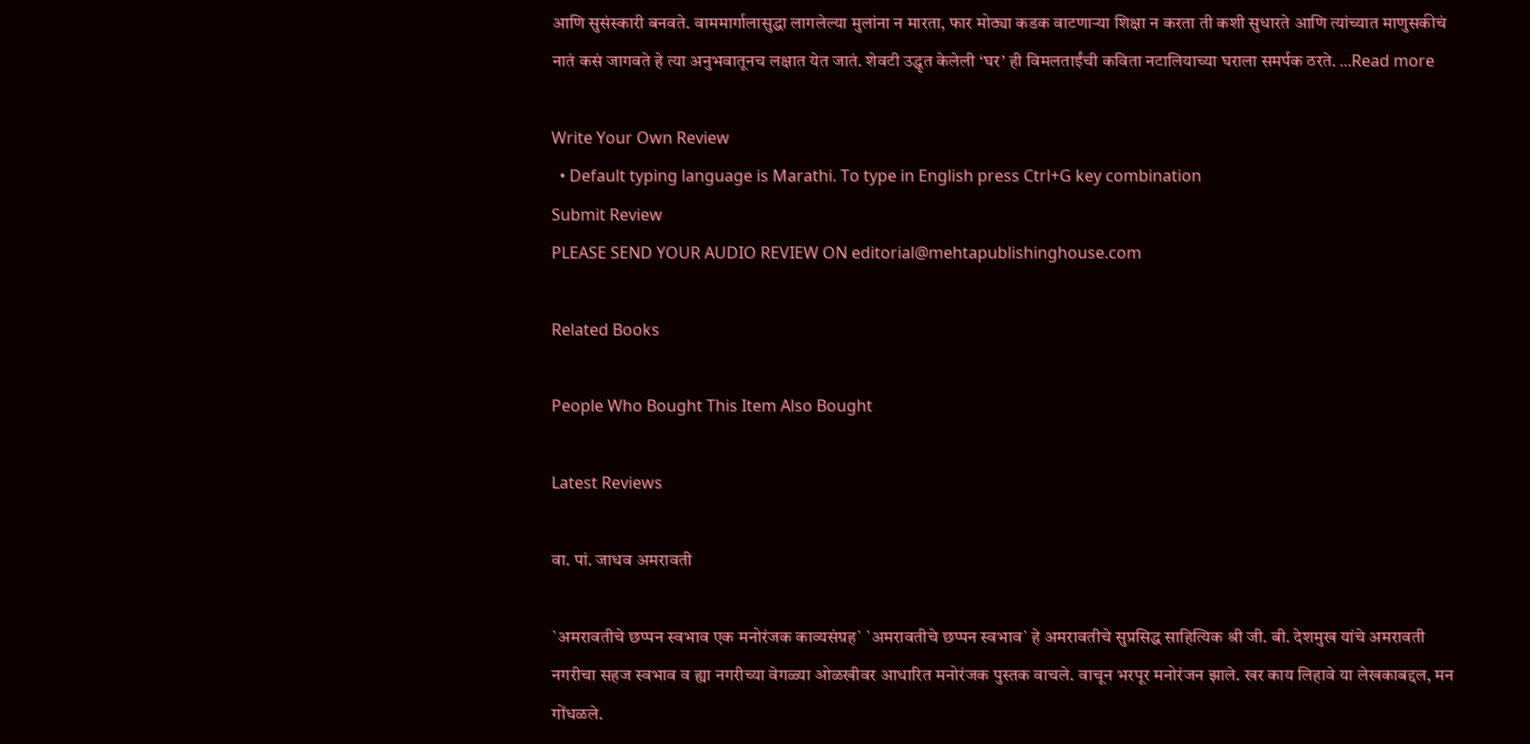आणि सुसंस्कारी बनवते. वाममार्गालासुद्धा लागलेल्या मुलांना न मारता, फार मोठ्या कडक वाटणाऱ्या शिक्षा न करता ती कशी सुधारते आणि त्यांच्यात माणुसकीचं नातं कसं जागवते हे त्या अनुभवातूनच लक्षात येत जातं. शेवटी उद्धृत केलेली ‘घर’ ही विमलताईंची कविता नटालियाच्या घराला समर्पक ठरते. ...Read more

Write Your Own Review
  • Default typing language is Marathi. To type in English press Ctrl+G key combination
Submit Review
PLEASE SEND YOUR AUDIO REVIEW ON editorial@mehtapublishinghouse.com

Related Books

People Who Bought This Item Also Bought

Latest Reviews

वा. पां. जाधव अमरावती

`अमरावतीचे छप्पन स्वभाव एक मनोरंजक काव्यसंग्रह` `अमरावतीचे छप्पन स्वभाव` हे अमरावतीचे सुप्रसिद्ध साहित्यिक श्री जी. बी. देशमुख यांचे अमरावती नगरीचा सहज स्वभाव व ह्या नगरीच्या वेगळ्या ओळखीवर आधारित मनोरंजक पुस्तक वाचले. वाचून भरपूर मनोरंजन झाले. खर काय लिहावे या लेखकाबद्दल, मन गोंधळले.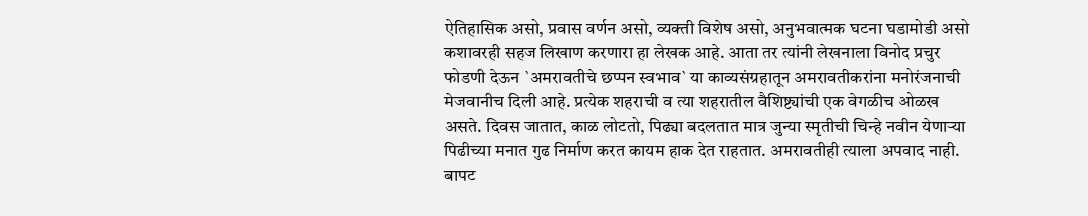ऐतिहासिक असो, प्रवास वर्णन असो, व्यक्ती विशेष असो, अनुभवात्मक घटना घडामोडी असो कशावरही सहज लिखाण करणारा हा लेखक आहे. आता तर त्यांनी लेखनाला विनोद प्रचुर फोडणी देऊन `अमरावतीचे छप्पन स्वभाव` या काव्यसंग्रहातून अमरावतीकरांना मनोरंजनाची मेजवानीच दिली आहे. प्रत्येक शहराची व त्या शहरातील वैशिष्ट्यांची एक वेगळीच ओळख असते. दिवस जातात, काळ लोटतो, पिढ्या बदलतात मात्र जुन्या स्मृतीची चिन्हे नवीन येणाऱ्या पिढीच्या मनात गुढ निर्माण करत कायम हाक देत राहतात. अमरावतीही त्याला अपवाद नाही. बापट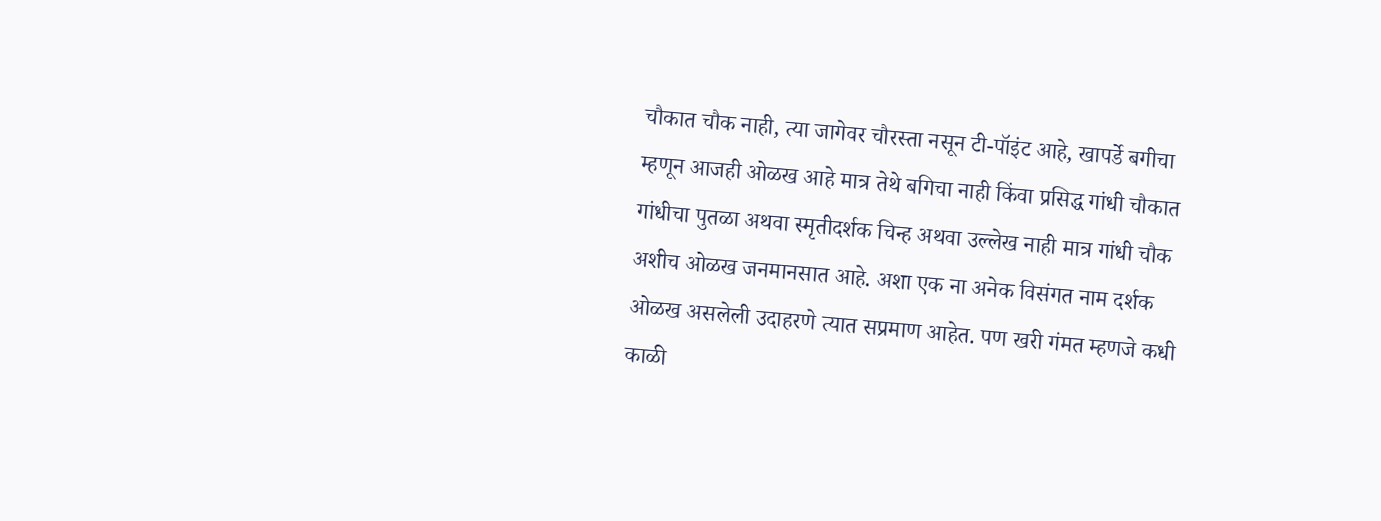चौकात चौक नाही, त्या जागेवर चौरस्ता नसून टी-पॉइंट आहे, खापर्डे बगीचा म्हणून आजही ओळख आहे मात्र तेथे बगिचा नाही किंवा प्रसिद्ध गांधी चौकात गांधीचा पुतळा अथवा स्मृतीदर्शक चिन्ह अथवा उल्लेख नाही मात्र गांधी चौक अशीच ओळख जनमानसात आहे. अशा एक ना अनेक विसंगत नाम दर्शक ओळख असलेली उदाहरणे त्यात सप्रमाण आहेत. पण खरी गंमत म्हणजे कधी काळी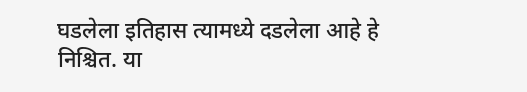घडलेला इतिहास त्यामध्ये दडलेला आहे हे निश्चित. या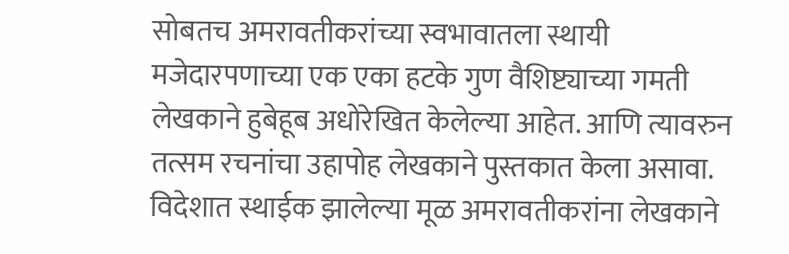सोबतच अमरावतीकरांच्या स्वभावातला स्थायी मजेदारपणाच्या एक एका हटके गुण वैशिष्ट्याच्या गमती लेखकाने हुबेहूब अधोरेखित केलेल्या आहेत. आणि त्यावरुन तत्सम रचनांचा उहापोह लेखकाने पुस्तकात केला असावा. विदेशात स्थाईक झालेल्या मूळ अमरावतीकरांना लेखकाने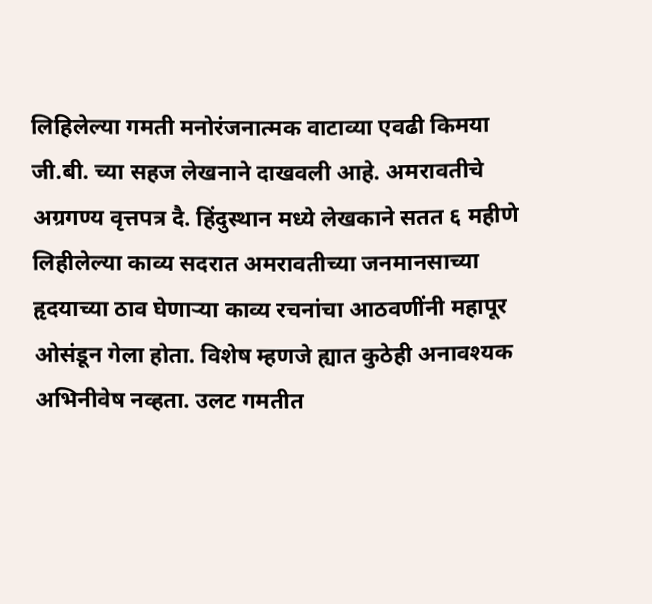लिहिलेल्या गमती मनोरंजनात्मक वाटाव्या एवढी किमया जी.बी. च्या सहज लेखनाने दाखवली आहे. अमरावतीचे अग्रगण्य वृत्तपत्र दै. हिंदुस्थान मध्ये लेखकाने सतत ६ महीणे लिहीलेल्या काव्य सदरात अमरावतीच्या जनमानसाच्या हृदयाच्या ठाव घेणाऱ्या काव्य रचनांचा आठवणींनी महापूर ओसंडून गेला होता. विशेष म्हणजे ह्यात कुठेही अनावश्यक अभिनीवेष नव्हता. उलट गमतीत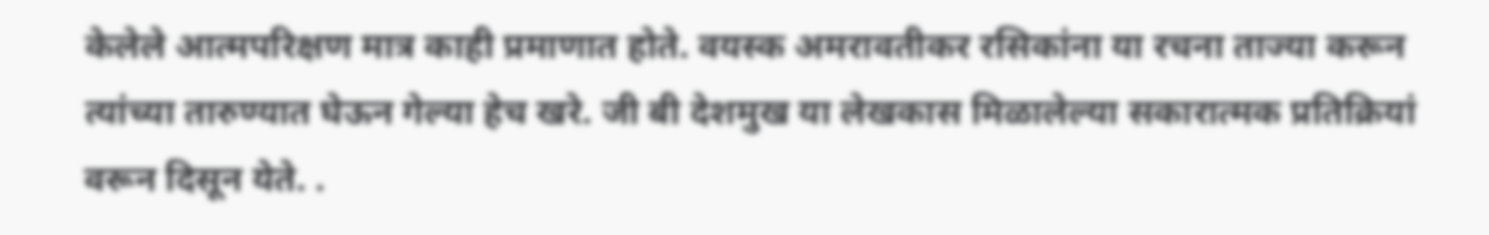केलेले आत्मपरिक्षण मात्र काही प्रमाणात होते. वयस्क अमरावतीकर रसिकांना या रचना ताज्या करून त्यांच्या तारुण्यात घेऊन गेल्या हेच खरे. जी बी देशमुख या लेखकास मिळालेल्या सकारात्मक प्रतिक्रियां वरून दिसून येते. .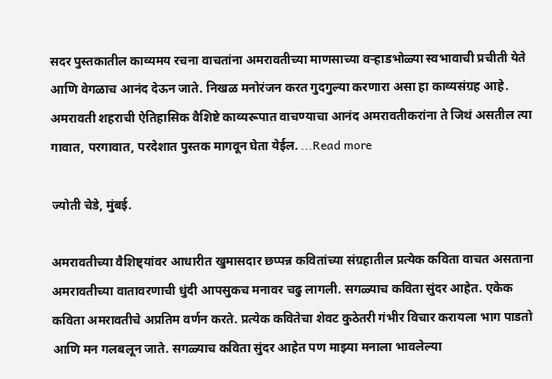सदर पुस्तकातील काव्यमय रचना वाचतांना अमरावतीच्या माणसाच्या वऱ्हाडभोळ्या स्वभावाची प्रचीती येते आणि वेगळाच आनंद देऊन जाते. निखळ मनोरंजन करत गुदगुल्या करणारा असा हा काव्यसंग्रह आहे. अमरावती शहराची ऐतिहासिक वैशिष्टे काव्यरूपात वाचण्याचा आनंद अमरावतीकरांना ते जिथं असतील त्या गावात, परगावात, परदेशात पुस्तक मागवून घेता येईल. ...Read more

ज्योती चेडे, मुंबई.

अमरावतीच्या वैशिष्ट्यांवर आधारीत खुमासदार छप्पन्न कवितांच्या संग्रहातील प्रत्येक कविता वाचत असताना अमरावतीच्या वातावरणाची धुंदी आपसुकच मनावर चढु लागली. सगळ्याच कविता सुंदर आहेत. एकेक कविता अमरावतीचे अप्रतिम वर्णन करते. प्रत्येक कवितेचा शेवट कुठेतरी गंभीर विचार करायला भाग पाडतो आणि मन गलबलून जाते. सगळ्याच कविता सुंदर आहेत पण माझ्या मनाला भावलेल्या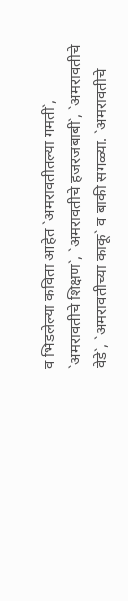व भिडलेल्या कविता आहेत `अमरावतीतल्या गमती`, `अमरावतीचे शिक्षण`, `अमरावतीचे हजरजबाबी`, `अमरावतीचे वेडे`, `अमरावतीच्या काकू` व बाकी सगळ्या. `अमरावतीचे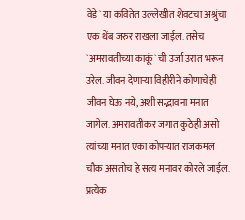वेडे` या कवितेत उल्लेखीत शेवटचा अश्रुंचा एक थेंब जरुर राखला जाईल. तसेच `अमरावतीच्या काकूं` ची उर्जा उरात भरून उरेल. जीवन देणाऱ्या विहीरीने कोणाचेही जीवन घेऊ नये, अशी सद्भावना मनात जागेल. अमरावतीकर जगात कुठेही असो त्यांच्या मनात एका कोपऱ्यात राजकमल चौक असतोच हे सत्य मनावर कोरले जाईल. प्रत्येक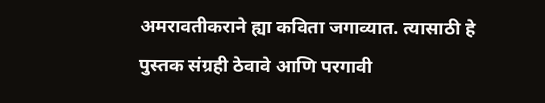अमरावतीकराने ह्या कविता जगाव्यात. त्यासाठी हे पुस्तक संग्रही ठेवावे आणि परगावी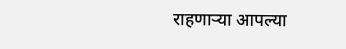राहणाऱ्या आपल्या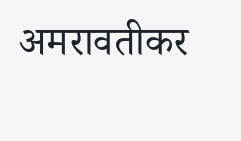अमरावतीकर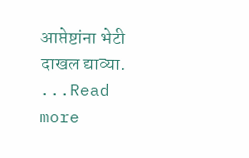आप्तेष्टांना भेटी दाखल द्याव्या. ...Read more